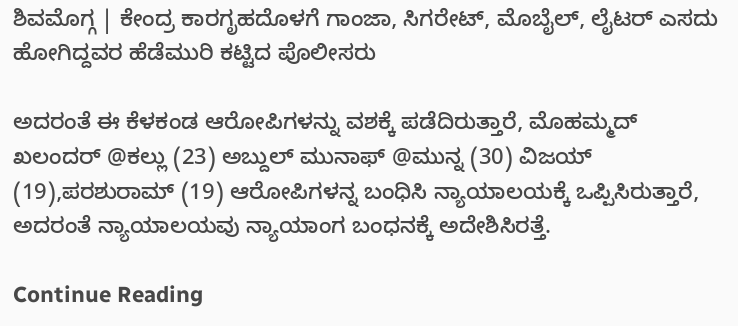ಶಿವಮೊಗ್ಗ | ಕೇಂದ್ರ ಕಾರಗೃಹದೊಳಗೆ ಗಾಂಜಾ, ಸಿಗರೇಟ್, ಮೊಬೈಲ್, ಲೈಟರ್ ಎಸದು ಹೋಗಿದ್ದವರ ಹೆಡೆಮುರಿ ಕಟ್ಟಿದ ಪೊಲೀಸರು

ಅದರಂತೆ ಈ ಕೆಳಕಂಡ ಆರೋಪಿಗಳನ್ನು ವಶಕ್ಕೆ ಪಡೆದಿರುತ್ತಾರೆ, ಮೊಹಮ್ಮದ್ ಖಲಂದರ್ @ಕಲ್ಲು (23) ಅಬ್ದುಲ್ ಮುನಾಫ್ @ಮುನ್ನ (30) ವಿಜಯ್ (19),ಪರಶುರಾಮ್ (19) ಆರೋಪಿಗಳನ್ನ ಬಂಧಿಸಿ ನ್ಯಾಯಾಲಯಕ್ಕೆ ಒಪ್ಪಿಸಿರುತ್ತಾರೆ, ಅದರಂತೆ ನ್ಯಾಯಾಲಯವು ನ್ಯಾಯಾಂಗ ಬಂಧನಕ್ಕೆ ಅದೇಶಿಸಿರತ್ತೆ.

Continue Reading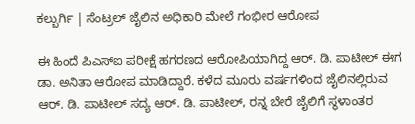ಕಲ್ಬುರ್ಗಿ | ಸೆಂಟ್ರಲ್ ಜೈಲಿನ ಅಧಿಕಾರಿ ಮೇಲೆ ಗಂಭೀರ ಆರೋಪ

ಈ ಹಿಂದೆ ಪಿಎಸ್ಐ ಪರೀಕ್ಷೆ ಹಗರಣದ ಆರೋಪಿಯಾಗಿದ್ದ ಆರ್. ಡಿ. ಪಾಟೀಲ್ ಈಗ ಡಾ. ಅನಿತಾ ಆರೋಪ ಮಾಡಿದ್ದಾರೆ. ಕಳೆದ ಮೂರು ವರ್ಷಗಳಿಂದ ಜೈಲಿನಲ್ಲಿರುವ ಆರ್. ಡಿ. ಪಾಟೀಲ್ ಸದ್ಯ ಆರ್. ಡಿ. ಪಾಟೀಲ್, ರನ್ನ ಬೇರೆ ಜೈಲಿಗೆ ಸ್ಥಳಾಂತರ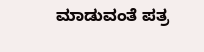ಮಾಡುವಂತೆ ಪತ್ರ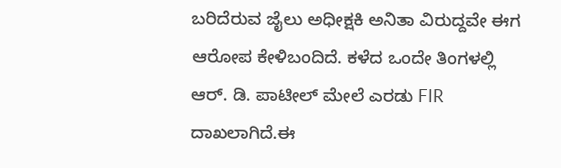ಬರಿದೆರುವ ಜೈಲು ಅಧೀಕ್ಷಕಿ ಅನಿತಾ ವಿರುದ್ದವೇ ಈಗ ಆರೋಪ ಕೇಳಿಬಂದಿದೆ. ಕಳೆದ ಒಂದೇ ತಿಂಗಳಲ್ಲಿ ಆರ್. ಡಿ. ಪಾಟೀಲ್ ಮೇಲೆ ಎರಡು FIR ದಾಖಲಾಗಿದೆ.ಈ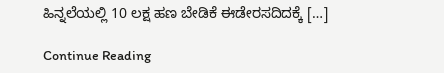ಹಿನ್ನಲೆಯಲ್ಲಿ 10 ಲಕ್ಷ ಹಣ ಬೇಡಿಕೆ ಈಡೇರಸದಿದಕ್ಕೆ […]

Continue Reading